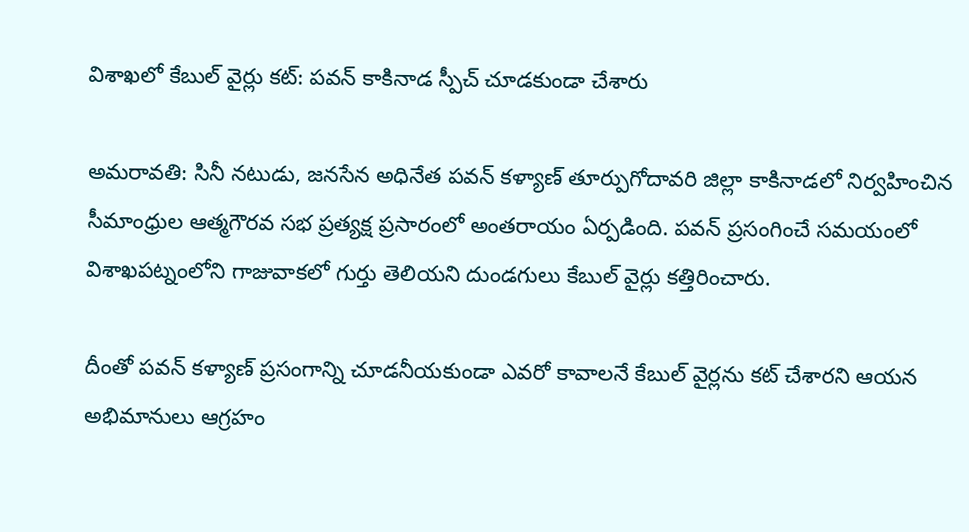విశాఖలో కేబుల్ వైర్లు కట్: పవన్ కాకినాడ స్పీచ్ చూడకుండా చేశారు

అమరావతి: సినీ నటుడు, జనసేన అధినేత పవన్ కళ్యాణ్ తూర్పుగోదావరి జిల్లా కాకినాడలో నిర్వహించిన సీమాంధ్రుల ఆత్మగౌరవ సభ ప్రత్యక్ష ప్రసారంలో అంతరాయం ఏర్పడింది. పవన్ ప్రసంగించే సమయంలో విశాఖపట్నంలోని గాజువాకలో గుర్తు తెలియని దుండగులు కేబుల్ వైర్లు కత్తిరించారు.

దీంతో పవన్ కళ్యాణ్ ప్రసంగాన్ని చూడనీయకుండా ఎవరో కావాలనే కేబుల్ వైర్లను కట్ చేశారని ఆయన అభిమానులు ఆగ్రహం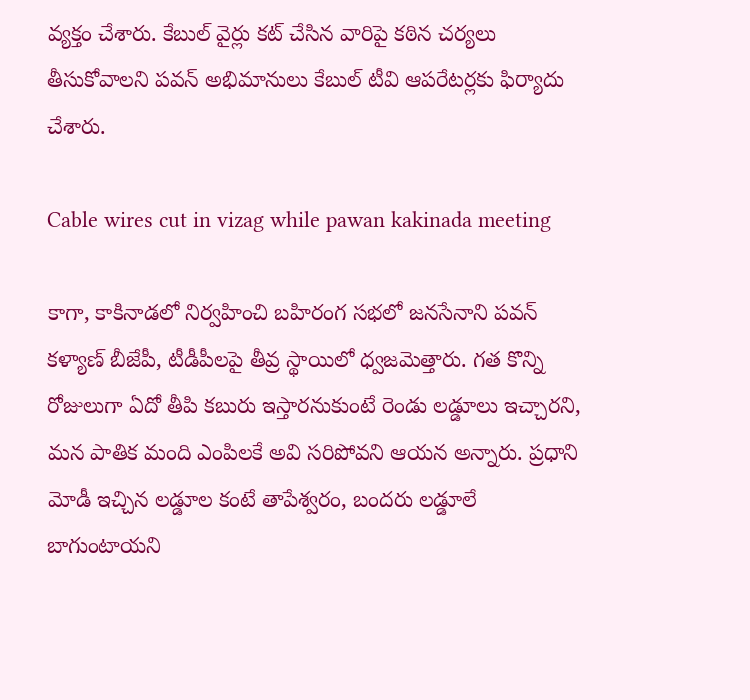వ్యక్తం చేశారు. కేబుల్ వైర్లు కట్ చేసిన వారిపై కఠిన చర్యలు తీసుకోవాలని పవన్ అభిమానులు కేబుల్ టీవి ఆపరేటర్లకు ఫిర్యాదు చేశారు.

Cable wires cut in vizag while pawan kakinada meeting

కాగా, కాకినాడలో నిర్వహించి బహిరంగ సభలో జనసేనాని పవన్ కళ్యాణ్ బీజేపీ, టీడీపీలపై తీవ్ర స్థాయిలో ధ్వజమెత్తారు. గత కొన్ని రోజులుగా ఏదో తీపి కబురు ఇస్తారనుకుంటే రెండు లడ్డూలు ఇచ్చారని, మన పాతిక మంది ఎంపిలకే అవి సరిపోవని ఆయన అన్నారు. ప్రధాని మోడీ ఇచ్చిన లడ్డూల కంటే తాపేశ్వరం, బందరు లడ్డూలే బాగుంటాయని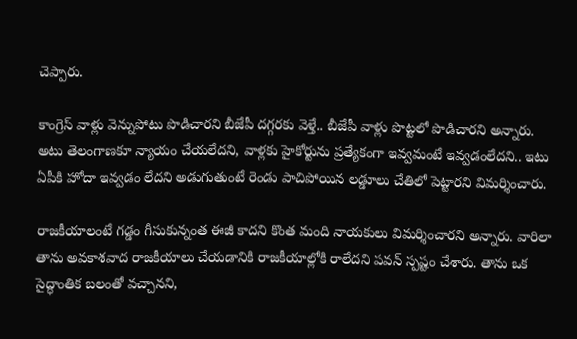చెప్పారు.

కాంగ్రెస్ వాళ్లు వెన్నుపోటు పొడిచారని బీజేపీ దగ్గరకు వెళ్తే.. బీజేపీ వాళ్లు పొట్టలో పొడిచారని అన్నారు. అటు తెలంగాణకూ న్యాయం చేయలేదని, వాళ్లకు హైకోర్టును ప్రత్యేకంగా ఇవ్వమంటే ఇవ్వడంలేదని.. ఇటు ఏపీకి హోదా ఇవ్వడం లేదని అడుగుతుంటే రెండు పాచిపోయిన లడ్డూలు చేతిలో పెట్టారని విమర్శించారు.

రాజకీయాలంటే గడ్డం గీసుకున్నంత ఈజీ కాదని కొంత మంది నాయకులు విమర్శించారని అన్నారు. వారిలా తాను అవకాశవాద రాజకీయాలు చేయడానికి రాజకీయాల్లోకి రాలేదని పవన్ స్పష్టం చేశారు. తాను ఒక సైద్ధాంతిక బలంతో వచ్చానని,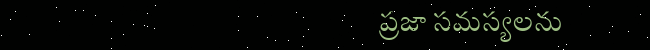ప్రజా సమస్యలను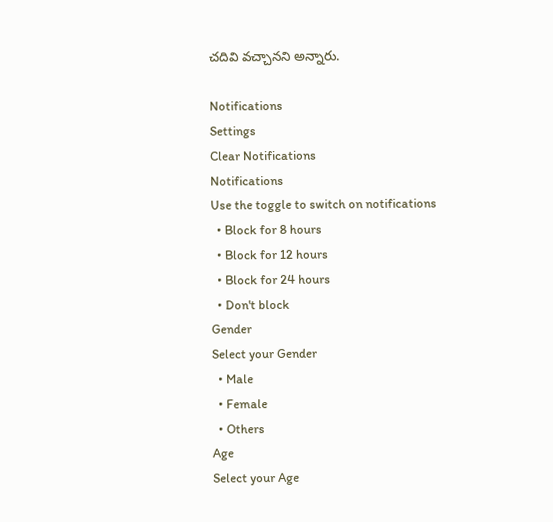చదివి వచ్చానని అన్నారు.

Notifications
Settings
Clear Notifications
Notifications
Use the toggle to switch on notifications
  • Block for 8 hours
  • Block for 12 hours
  • Block for 24 hours
  • Don't block
Gender
Select your Gender
  • Male
  • Female
  • Others
Age
Select your Age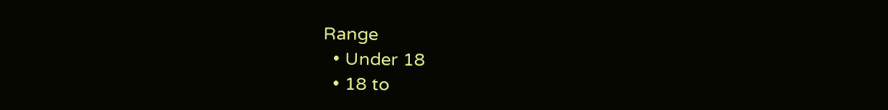Range
  • Under 18
  • 18 to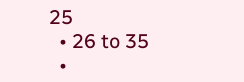25
  • 26 to 35
  •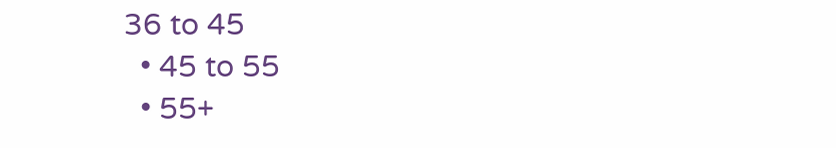36 to 45
  • 45 to 55
  • 55+